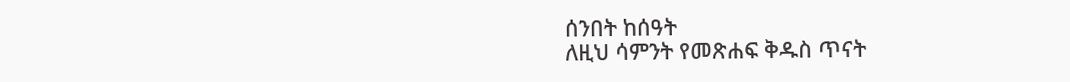ሰንበት ከሰዓት
ለዚህ ሳምንት የመጽሐፍ ቅዱስ ጥናት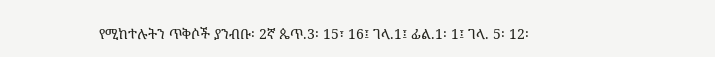የሚከተሉትን ጥቅሶች ያንብቡ፡ 2ኛ ጴጥ.3፡ 15፣ 16፤ ገላ.1፤ ፊል.1፡ 1፤ ገላ. 5፡ 12፡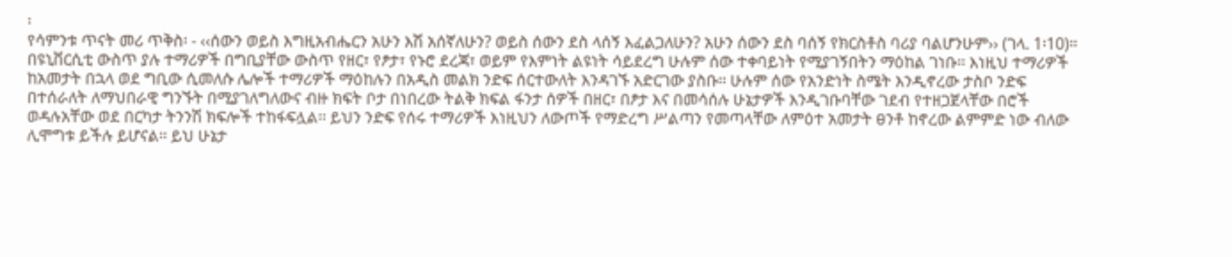፡
የሳምንቱ ጥናት መሪ ጥቅስ፡ - ‹‹ሰውን ወይስ እግዚአብሔርን አሁን እሽ አሰኛለሁን? ወይስ ሰውን ደስ ላሰኝ እፈልጋለሁን? አሁን ሰውን ደስ ባሰኝ የክርስቶስ ባሪያ ባልሆንሁም›› (ገላ. 1፡10)፡፡
በዩኒቨርሲቲ ውስጥ ያሉ ተማሪዎች በግቢያቸው ውስጥ የዘር፣ የፆታ፣ የኑሮ ደረጃ፣ ወይም የእምነት ልዩነት ሳይደረግ ሁሉም ሰው ተቀባይነት የሚያገኝበትን ማዕከል ገነቡ፡፡ እነዚህ ተማሪዎች ከአመታት በኋላ ወደ ግቢው ሲመለሱ ሌሎች ተማሪዎች ማዕከሉን በአዲስ መልክ ንድፍ ሰርተውለት እንዳገኙ አድርገው ያስቡ፡፡ ሁሉም ሰው የአንድነት ስሜት እንዲኖረው ታስቦ ንድፍ በተሰራለት ለማህበራዊ ግንኙት በሚያገለግለውና ብዙ ክፍት ቦታ በነበረው ትልቅ ክፍል ፋንታ ሰዎች በዘር፣ በፆታ እና በመሳሰሉ ሁኔታዎች እንዲገቡባቸው ገደብ የተዘጋጀላቸው በሮች ወዳሉአቸው ወደ በርካታ ትንንሽ ክፍሎች ተከፋፍሏል፡፡ ይህን ንድፍ የሰሩ ተማሪዎች እነዚህን ለውጦች የማድረግ ሥልጣን የመጣላቸው ለምዕተ አመታት ፀንቶ ከኖረው ልምምድ ነው ብለው ሊሞግቱ ይችሉ ይሆናል፡፡ ይህ ሁኔታ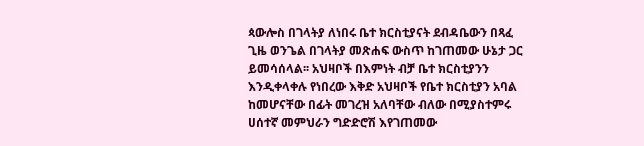ጳውሎስ በገላትያ ለነበሩ ቤተ ክርስቲያናት ደብዳቤውን በጻፈ ጊዜ ወንጌል በገላትያ መጽሐፍ ውስጥ ከገጠመው ሁኔታ ጋር ይመሳሰላል፡፡ አህዛቦች በእምነት ብቻ ቤተ ክርስቲያንን እንዲቀላቀሉ የነበረው እቅድ አህዛቦች የቤተ ክርስቲያን አባል ከመሆናቸው በፊት መገረዝ አለባቸው ብለው በሚያስተምሩ ሀሰተኛ መምህራን ግድድሮሽ እየገጠመው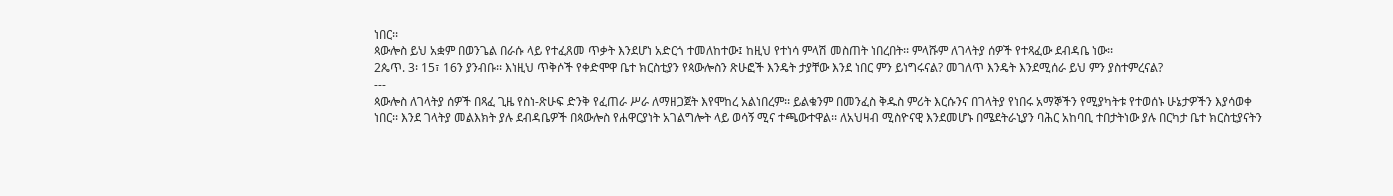ነበር፡፡
ጳውሎስ ይህ አቋም በወንጌል በራሱ ላይ የተፈጸመ ጥቃት እንደሆነ አድርጎ ተመለከተው፤ ከዚህ የተነሳ ምላሽ መስጠት ነበረበት፡፡ ምላሹም ለገላትያ ሰዎች የተጻፈው ደብዳቤ ነው፡፡
2ጴጥ. 3፡ 15፣ 16ን ያንብቡ፡፡ እነዚህ ጥቅሶች የቀድሞዋ ቤተ ክርስቲያን የጳውሎስን ጽሁፎች እንዴት ታያቸው እንደ ነበር ምን ይነግሩናል? መገለጥ እንዴት እንደሚሰራ ይህ ምን ያስተምረናል?
---
ጳውሎስ ለገላትያ ሰዎች በጻፈ ጊዜ የስነ-ጽሁፍ ድንቅ የፈጠራ ሥራ ለማዘጋጀት እየሞከረ አልነበረም፡፡ ይልቁንም በመንፈስ ቅዱስ ምሪት እርሱንና በገላትያ የነበሩ አማኞችን የሚያካትቱ የተወሰኑ ሁኔታዎችን እያሳወቀ ነበር፡፡ እንደ ገላትያ መልእክት ያሉ ደብዳቤዎች በጳውሎስ የሐዋርያነት አገልግሎት ላይ ወሳኝ ሚና ተጫውተዋል፡፡ ለአህዛብ ሚስዮናዊ እንደመሆኑ በሜደትራኒያን ባሕር አከባቢ ተበታትነው ያሉ በርካታ ቤተ ክርስቲያናትን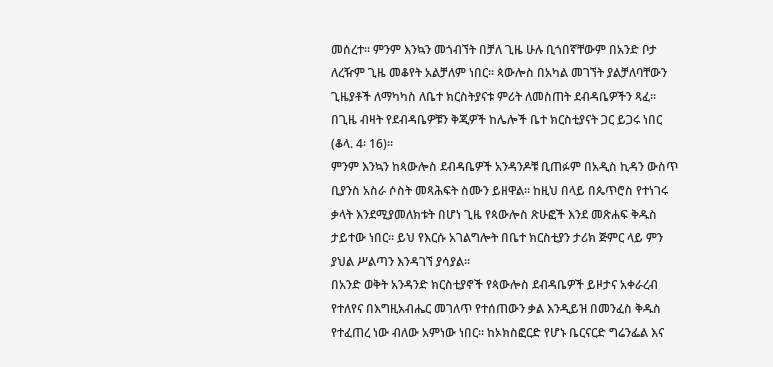መሰረተ፡፡ ምንም እንኳን መጎብኘት በቻለ ጊዜ ሁሉ ቢጎበኛቸውም በአንድ ቦታ ለረዥም ጊዜ መቆየት አልቻለም ነበር፡፡ ጳውሎስ በአካል መገኘት ያልቻለባቸውን ጊዜያቶች ለማካካስ ለቤተ ክርስትያናቱ ምሪት ለመስጠት ደብዳቤዎችን ጻፈ፡፡ በጊዜ ብዛት የደብዳቤዎቹን ቅጂዎች ከሌሎች ቤተ ክርስቲያናት ጋር ይጋሩ ነበር (ቆላ. 4፡ 16)፡፡
ምንም እንኳን ከጳውሎስ ደብዳቤዎች አንዳንዶቹ ቢጠፉም በአዲስ ኪዳን ውስጥ ቢያንስ አስራ ሶስት መጻሕፍት ስሙን ይዘዋል፡፡ ከዚህ በላይ በጴጥሮስ የተነገሩ ቃላት እንደሚያመለክቱት በሆነ ጊዜ የጳውሎስ ጽሁፎች እንደ መጽሐፍ ቅዱስ ታይተው ነበር፡፡ ይህ የእርሱ አገልግሎት በቤተ ክርስቲያን ታሪክ ጅምር ላይ ምን ያህል ሥልጣን እንዳገኘ ያሳያል፡፡
በአንድ ወቅት አንዳንድ ክርስቲያኖች የጳውሎስ ደብዳቤዎች ይዞታና አቀራረብ የተለየና በእግዚአብሔር መገለጥ የተሰጠውን ቃል እንዲይዝ በመንፈስ ቅዱስ የተፈጠረ ነው ብለው አምነው ነበር፡፡ ከኦክስፎርድ የሆኑ ቤርናርድ ግሬንፌል እና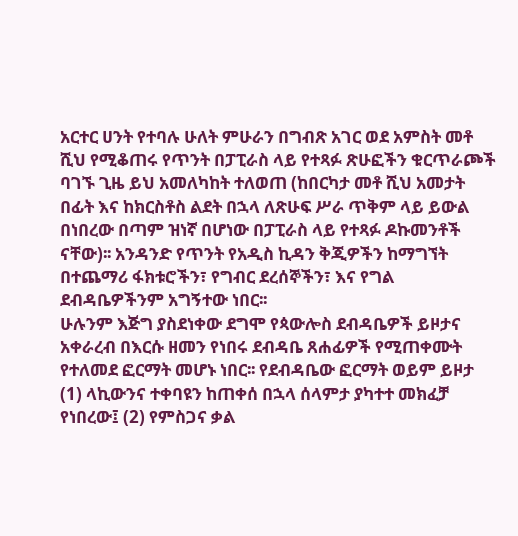አርተር ሀንት የተባሉ ሁለት ምሁራን በግብጽ አገር ወደ አምስት መቶ ሺህ የሚቆጠሩ የጥንት በፓፒራስ ላይ የተጻፉ ጽሁፎችን ቁርጥራጮች ባገኙ ጊዜ ይህ አመለካከት ተለወጠ (ከበርካታ መቶ ሺህ አመታት በፊት እና ከክርስቶስ ልደት በኋላ ለጽሁፍ ሥራ ጥቅም ላይ ይውል በነበረው በጣም ዝነኛ በሆነው በፓፒራስ ላይ የተጻፉ ዶኩመንቶች ናቸው)፡፡ አንዳንድ የጥንት የአዲስ ኪዳን ቅጂዎችን ከማግኘት በተጨማሪ ፋክቱሮችን፣ የግብር ደረሰኞችን፣ እና የግል ደብዳቤዎችንም አግኝተው ነበር፡፡
ሁሉንም እጅግ ያስደነቀው ደግሞ የጳውሎስ ደብዳቤዎች ይዞታና አቀራረብ በእርሱ ዘመን የነበሩ ደብዳቤ ጸሐፊዎች የሚጠቀሙት የተለመደ ፎርማት መሆኑ ነበር፡፡ የደብዳቤው ፎርማት ወይም ይዞታ (1) ላኪውንና ተቀባዩን ከጠቀሰ በኋላ ሰላምታ ያካተተ መክፈቻ የነበረው፤ (2) የምስጋና ቃል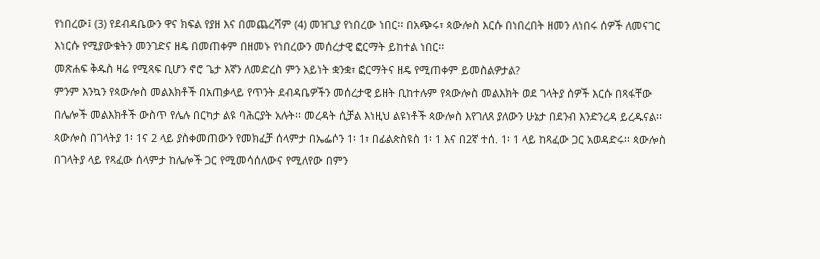የነበረው፤ (3) የደብዳቤውን ዋና ክፍል የያዘ እና በመጨረሻም (4) መዝጊያ የነበረው ነበር፡፡ በአጭሩ፣ ጳውሎስ እርሱ በነበረበት ዘመን ለነበሩ ሰዎች ለመናገር እነርሱ የሚያውቁትን መንገድና ዘዴ በመጠቀም በዘመኑ የነበረውን መሰረታዊ ፎርማት ይከተል ነበር፡፡
መጽሐፍ ቅዱስ ዛሬ የሚጻፍ ቢሆን ኖሮ ጌታ እኛን ለመድረስ ምን አይነት ቋንቋ፣ ፎርማትና ዘዴ የሚጠቀም ይመስልዎታል?
ምንም እንኳን የጳውሎስ መልእክቶች በአጠቃላይ የጥንት ደብዳቤዎችን መሰረታዊ ይዘት ቢከተሉም የጳውሎስ መልእክት ወደ ገላትያ ሰዎች እርሱ በጻፋቸው በሌሎች መልእክቶች ውስጥ የሌሉ በርካታ ልዩ ባሕርያት አሉት፡፡ መረዳት ሲቻል እነዚህ ልዩነቶች ጳውሎስ እየገለጸ ያለውን ሁኔታ በደንብ እንድንረዳ ይረዱናል፡፡ ጳውሎስ በገላትያ 1፡ 1ና 2 ላይ ያስቀመጠውን የመክፈቻ ሰላምታ በኤፌሶን 1፡ 1፣ በፊልጵስዩስ 1፡ 1 እና በ2ኛ ተሰ. 1፡ 1 ላይ ከጻፈው ጋር አወዳድሩ፡፡ ጳውሎስ በገላትያ ላይ የጻፈው ሰላምታ ከሌሎች ጋር የሚመሳሰለውና የሚለየው በምን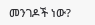መንገዶች ነው?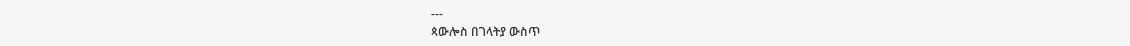---
ጳውሎስ በገላትያ ውስጥ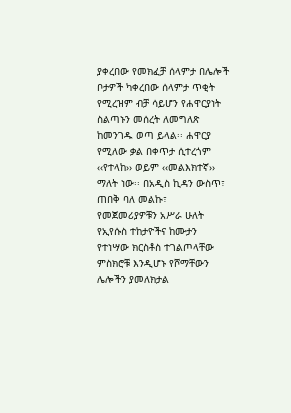ያቀረበው የመክፈቻ ሰላምታ በሌሎች ቦታዎች ካቀረበው ሰላምታ ጥቂት የሚረዝም ብቻ ሳይሆን የሐዋርያነት ስልጣኑን መሰረት ለመግለጽ ከመንገዱ ወጣ ይላል፡፡ ሐዋርያ የሚለው ቃል በቀጥታ ሲተረጎም ‹‹የተላከ›› ወይም ‹‹መልእክተኛ›› ማለት ነው፡፡ በአዲስ ኪዳን ውስጥ፣ ጠበቅ ባለ መልኩ፣ የመጀመሪያዎቹን አሥራ ሁለት የኢየሱስ ተከታዮችና ከሙታን የተነሣው ክርስቶስ ተገልጦላቸው ምስክሮቹ እንዲሆኑ የሾማቸውን ሌሎችን ያመለክታል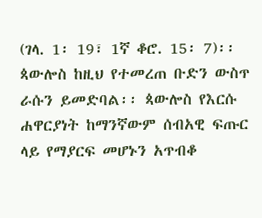(ገላ. 1፡ 19፣ 1ኛ ቆሮ. 15፡ 7)፡፡ ጳውሎስ ከዚህ የተመረጠ ቡድን ውስጥ ራሱን ይመድባል፡፡ ጳውሎስ የእርሱ ሐዋርያነት ከማንኛውም ሰብአዊ ፍጡር ላይ የማያርፍ መሆኑን አጥብቆ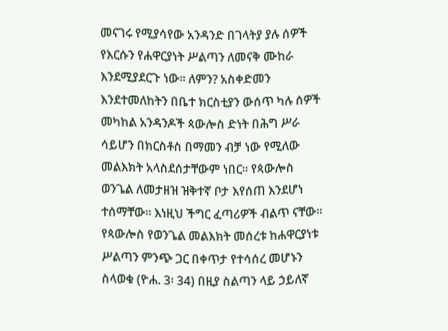መናገሩ የሚያሳየው አንዳንድ በገላትያ ያሉ ሰዎች የእርሱን የሐዋርያነት ሥልጣን ለመናቅ ሙከራ እንደሚያደርጉ ነው፡፡ ለምን? አስቀድመን እንደተመለከትን በቤተ ክርስቲያን ውሰጥ ካሉ ሰዎች መካከል አንዳንዶች ጳውሎስ ድነት በሕግ ሥራ ሳይሆን በክርስቶስ በማመን ብቻ ነው የሚለው መልእክት አላስደሰታቸውም ነበር፡፡ የጳውሎስ ወንጌል ለመታዘዝ ዝቅተኛ ቦታ እየሰጠ እንደሆነ ተሰማቸው፡፡ እነዚህ ችግር ፈጣሪዎች ብልጥ ናቸው፡፡ የጳውሎስ የወንጌል መልእክት መሰረቱ ከሐዋርያነቱ ሥልጣን ምንጭ ጋር በቀጥታ የተሳሰረ መሆኑን ስላወቁ (ዮሐ. 3፡ 34) በዚያ ስልጣን ላይ ኃይለኛ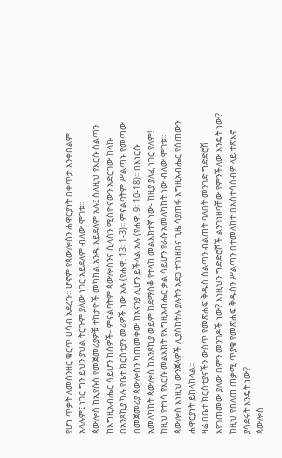የሆነ ጥቃት ለመሰንዘር ቁርጥ ሀሳብ አደረጉ፡፡ ሆኖም የጳውሎስን ሐዋርያነት በቀጥታ አንቀበልም አላሉም፤ ነገር ግን ይህን ያህል ትርጉም ያለው ነገር አይደለም ብለው ሞገቱ፡፡
ጳውሎስ ከኢየሱስ የመጀመሪያዎቹ ተከታዮች መካከል አንዱ አይደለም አሉ፤ ስለዚህ የእርሱ ስልጣን ከእግዚአብሔር ሳይሆን ከሰዎች- ምናልባትም ጳውሎስንና ሲላስን ሚስዮናውን አድርገው ከላኩ በአንጾኪያ ካሉ የቤተ ክርስቲያን መሪዎች ነው አሉ (የሐዋ. 13፡ 1-3)፡፡ ምናልባትም ሥልጣኑ የመጣው በመጀመሪያ ጳውሎስን ካጠመቀው ከአናንያ ሊሆን ይችላል አሉ (የሐዋ. 9፡ 10-18)፡፡ በእነርሱ አመለካከት ጳውሎስ ከአንጾኪያ ወይም ከደማስቆ የተላከ መልእክተኛ ነው- ከዚያ ያለፈ ነገር የለም! ከዚህ የተነሳ የእርሱ መልእክት የእግዚአብሔር ቃል ሳይሆን የራሱ አመለካከት ነው ብለው ሞገቱ፡፡
ጳውሎስ እነዚህ ውንጀላዎች ሊያስከትሉ ያሉትን አደጋ ተገነዘበና ጊዜ ሳያጠፋ እግዚአብሔር የሰጠውን ሐዋርያነት ይከላከላል፡፡
ዛሬ በቤተ ክርስቲያናችን ውስጥ የመጽሐፍ ቅዱስ ስልጣን ብልጠት ባለበት መንገድ ግድድሮሽ እየገጠመው ያለው በምን መንገዶች ነው? እነዚህን ግድድሮሾች ልንገነዘባቸው የምንችለው እንዴት ነው? ከዚህ የበለጠ ጠቃሚ ጥያቄ የመጽሐፍ ቅዱስን ሥልጣን በተመለከተ በአስተሳሰብዎ ላይ ተጽእኖ ያሳደሩት እንዴት ነው?
ጳውሎስ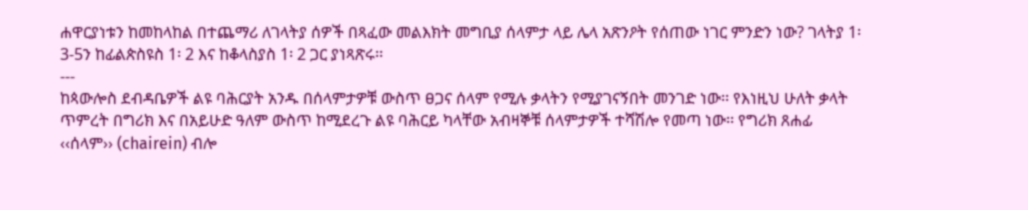ሐዋርያነቱን ከመከላከል በተጨማሪ ለገላትያ ሰዎች በጻፈው መልእክት መግቢያ ሰላምታ ላይ ሌላ አጽንዖት የሰጠው ነገር ምንድን ነው? ገላትያ 1፡ 3-5ን ከፊልጵስዩስ 1፡ 2 እና ከቆላስያስ 1፡ 2 ጋር ያነጻጽሩ፡፡
---
ከጳውሎስ ደብዳቤዎች ልዩ ባሕርያት አንዱ በሰላምታዎቹ ውስጥ ፀጋና ሰላም የሚሉ ቃላትን የሚያገናኝበት መንገድ ነው፡፡ የእነዚህ ሁለት ቃላት ጥምረት በግሪክ እና በአይሁድ ዓለም ውስጥ ከሚደረጉ ልዩ ባሕርይ ካላቸው አብዛኞቹ ሰላምታዎች ተሻሽሎ የመጣ ነው፡፡ የግሪክ ጸሐፊ ‹‹ሰላም›› (chairein) ብሎ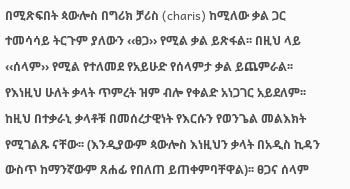በሚጽፍበት ጳውሎስ በግሪክ ቻሪስ (charis) ከሚለው ቃል ጋር ተመሳሳይ ትርጉም ያለውን ‹‹ፀጋ›› የሚል ቃል ይጽፋል፡፡ በዚህ ላይ ‹‹ሰላም›› የሚል የተለመደ የአይሁድ የሰላምታ ቃል ይጨምራል፡፡
የእነዚህ ሁለት ቃላት ጥምረት ዝም ብሎ የቀልድ አነጋገር አይደለም፡፡ ከዚህ በተቃራኒ ቃላቶቹ በመሰረታዊነት የእርሱን የወንጌል መልእክት የሚገልጹ ናቸው፡፡ (እንዲያውም ጳውሎስ እነዚህን ቃላት በአዲስ ኪዳን ውስጥ ከማንኛውም ጸሐፊ የበለጠ ይጠቀምባቸዋል)፡፡ ፀጋና ሰላም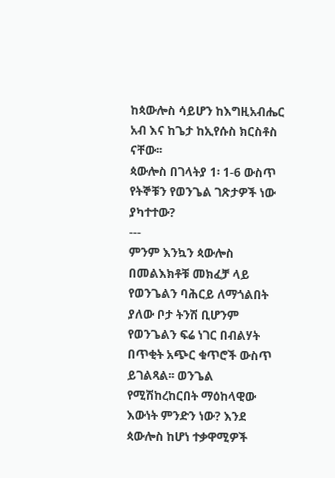ከጳውሎስ ሳይሆን ከእግዚአብሔር አብ እና ከጌታ ከኢየሱስ ክርስቶስ ናቸው፡፡
ጳውሎስ በገላትያ 1፡ 1-6 ውስጥ የትኞቹን የወንጌል ገጽታዎች ነው ያካተተው?
---
ምንም እንኳን ጳውሎስ በመልእክቶቹ መክፈቻ ላይ የወንጌልን ባሕርይ ለማጎልበት ያለው ቦታ ትንሽ ቢሆንም የወንጌልን ፍሬ ነገር በብልሃት በጥቂት አጭር ቁጥሮች ውስጥ ይገልጻል፡፡ ወንጌል የሚሽከረከርበት ማዕከላዊው እውነት ምንድን ነው? እንደ ጳውሎስ ከሆነ ተቃዋሚዎች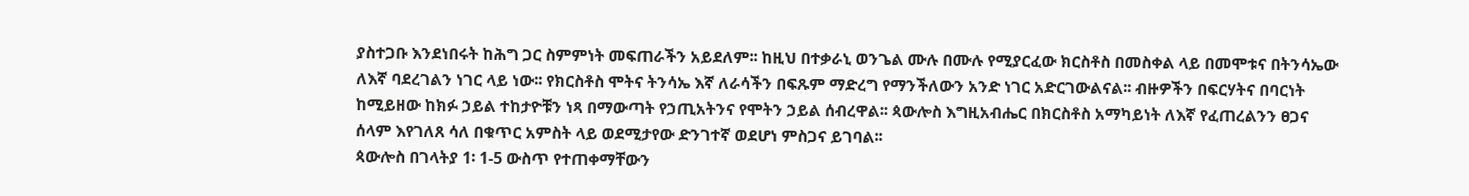ያስተጋቡ እንደነበሩት ከሕግ ጋር ስምምነት መፍጠራችን አይደለም፡፡ ከዚህ በተቃራኒ ወንጌል ሙሉ በሙሉ የሚያርፈው ክርስቶስ በመስቀል ላይ በመሞቱና በትንሳኤው ለእኛ ባደረገልን ነገር ላይ ነው፡፡ የክርስቶስ ሞትና ትንሳኤ እኛ ለራሳችን በፍጹም ማድረግ የማንችለውን አንድ ነገር አድርገውልናል፡፡ ብዙዎችን በፍርሃትና በባርነት ከሚይዘው ከክፉ ኃይል ተከታዮቹን ነጻ በማውጣት የኃጢአትንና የሞትን ኃይል ሰብረዋል፡፡ ጳውሎስ እግዚአብሔር በክርስቶስ አማካይነት ለእኛ የፈጠረልንን ፀጋና ሰላም እየገለጸ ሳለ በቁጥር አምስት ላይ ወደሚታየው ድንገተኛ ወደሆነ ምስጋና ይገባል፡፡
ጳውሎስ በገላትያ 1፡ 1-5 ውስጥ የተጠቀማቸውን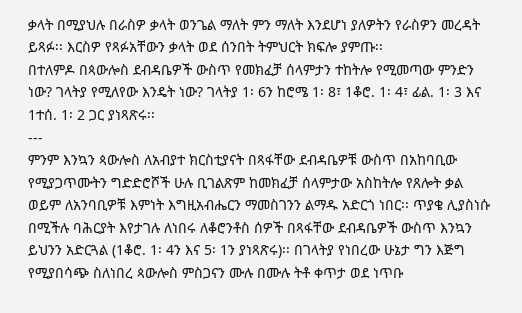ቃላት በሚያህሉ በራስዎ ቃላት ወንጌል ማለት ምን ማለት እንደሆነ ያለዎትን የራስዎን መረዳት ይጻፉ፡፡ እርስዎ የጻፉአቸውን ቃላት ወደ ሰንበት ትምህርት ክፍሎ ያምጡ፡፡
በተለምዶ በጳውሎስ ደብዳቤዎች ውስጥ የመክፈቻ ሰላምታን ተከትሎ የሚመጣው ምንድን ነው? ገላትያ የሚለየው እንዴት ነው? ገላትያ 1፡ 6ን ከሮሜ 1፡ 8፣ 1ቆሮ. 1፡ 4፣ ፊል. 1፡ 3 እና 1ተሰ. 1፡ 2 ጋር ያነጻጽሩ፡፡
---
ምንም እንኳን ጳውሎስ ለአብያተ ክርስቲያናት በጻፋቸው ደብዳቤዎቹ ውስጥ በአከባቢው የሚያጋጥሙትን ግድድሮሾች ሁሉ ቢገልጽም ከመክፈቻ ሰላምታው አስከትሎ የጸሎት ቃል ወይም ለአንባቢዎቹ እምነት እግዚአብሔርን ማመስገንን ልማዱ አድርጎ ነበር፡፡ ጥያቄ ሊያስነሱ በሚችሉ ባሕርያት እየታገሉ ለነበሩ ለቆሮንቶስ ሰዎች በጻፋቸው ደብዳቤዎች ውስጥ እንኳን ይህንን አድርጓል (1ቆሮ. 1፡ 4ን እና 5፡ 1ን ያነጻጽሩ)፡፡ በገላትያ የነበረው ሁኔታ ግን እጅግ የሚያበሳጭ ስለነበረ ጳውሎስ ምስጋናን ሙሉ በሙሉ ትቶ ቀጥታ ወደ ነጥቡ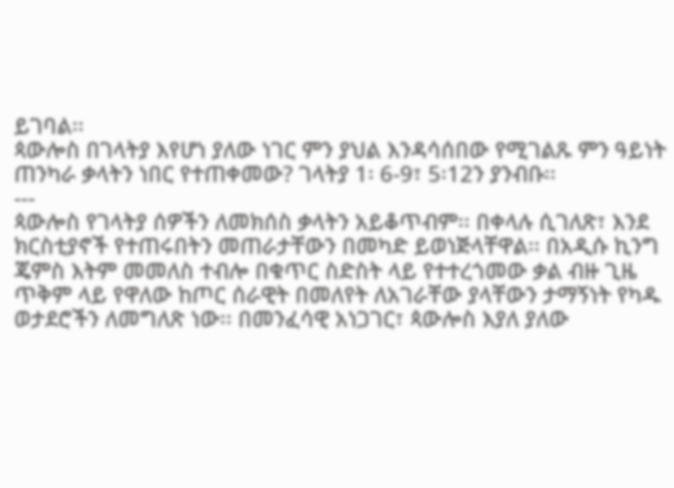ይገባል፡፡
ጳውሎስ በገላትያ እየሆነ ያለው ነገር ምን ያህል እንዳሳሰበው የሚገልጹ ምን ዓይነት ጠንካራ ቃላትን ነበር የተጠቀመው? ገላትያ 1፡ 6-9፣ 5፡12ን ያንብቡ፡፡
---
ጳውሎስ የገላትያ ሰዎችን ለመክሰስ ቃላትን አይቆጥብም፡፡ በቀላሉ ሲገለጽ፣ እንደ ክርስቲያኖች የተጠሩበትን መጠራታቸውን በመካድ ይወነጅላቸዋል፡፡ በአዲሱ ኪንግ ጄምስ እትም መመለስ ተብሎ በቁጥር ስድስት ላይ የተተረጎመው ቃል ብዙ ጊዜ ጥቅም ላይ የዋለው ከጦር ሰራዊት በመለየት ለአገራቸው ያላቸውን ታማኝነት የካዱ ወታደሮችን ለመግለጽ ነው፡፡ በመንፈሳዊ አነጋገር፣ ጳውሎስ እያለ ያለው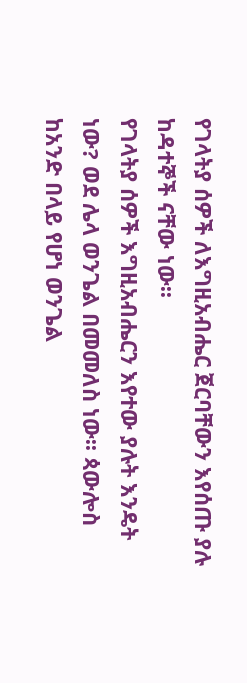የገላትያ ሰዎች ለእግዚአብሔር ጀርባቸውን እየሰጡ ያሉ ከዳተኞች ናቸው ነው፡፡
የገላትያ ሰዎች እግዚአብሔርን እየተው ያሉት እንዴት ነው? ወደ ሌላ ወንጌል በመመለስ ነው፡፡ ጳውሎስ ከአንድ በላይ የሆነ ወንጌል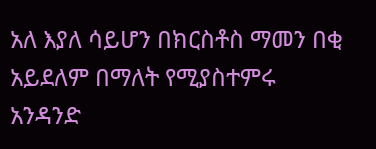አለ እያለ ሳይሆን በክርስቶስ ማመን በቂ አይደለም በማለት የሚያስተምሩ አንዳንድ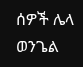ሰዎች ሌላ ወንጌል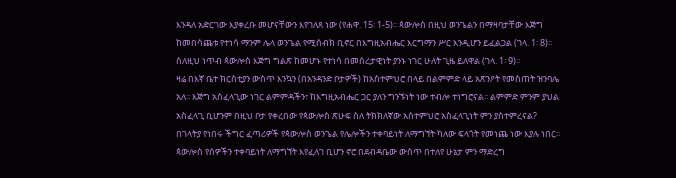እንዳለ አድርገው እያቀረቡ መሆናቸውን እየገለጸ ነው (የሐዋ. 15፡ 1-5)፡፡ ጳውሎስ በዚህ ወንጌልን በማዛባታቸው እጅግ ከመበሳጨቱ የተነሳ ማንም ሌላ ወንጌል የሚሰብክ ቢኖር በእግዚአብሔር እርግማን ሥር እንዲሆን ይፈልጋል (ገላ. 1፡ 8)፡፡ ስለዚህ ነጥብ ጳውሎስ እጅግ ግልጽ ከመሆኑ የተነሳ በመሰረታዊነት ያንኑ ነገር ሁለት ጊዜ ይለዋል (ገላ. 1፡ 9)፡፡
ዛሬ በእኛ ቤተ ክርስቲያን ውስጥ እንኳን (በአንዳንድ ቦታዎች) ከአስተምህሮ በላይ በልምምድ ላይ አጽንዖት የመስጠት ዝንባሌ አለ፡፡ እጅግ አስፈላጊው ነገር ልምምዳችን፣ ከእግዚአብሔር ጋር ያለን ግንኙነት ነው ተብሎ ተነግሮናል፡፡ ልምምድ ምንም ያህል አስፈላጊ ቢሆንም በዚህ ቦታ የቀረበው የጳውሎስ ጽሁፍ ስለ ትክክለኛው አስተምህሮ አስፈላጊነት ምን ያስተምረናል?
በገላትያ የነበሩ ችግር ፈጣሪዎች የጳውሎስ ወንጌል የሌሎችን ተቀባይነት ለማግኘት ካለው ፍላጎት የመነጨ ነው እያሉ ነበር፡፡ ጳውሎስ የሰዎችን ተቀባይነት ለማግኘት እየፈለገ ቢሆን ኖሮ በደብዳቤው ውስጥ በተለየ ሁኔታ ምን ማድረግ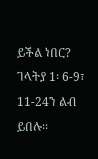ይችል ነበር? ገላትያ 1፡ 6-9፣ 11-24ን ልብ ይበሉ፡፡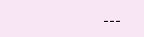---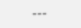---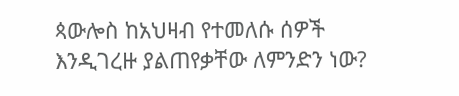ጳውሎስ ከአህዛብ የተመለሱ ሰዎች እንዲገረዙ ያልጠየቃቸው ለምንድን ነው?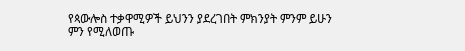የጳውሎስ ተቃዋሚዎች ይህንን ያደረገበት ምክንያት ምንም ይሁን ምን የሚለወጡ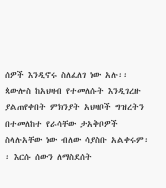ሰዎች እንዲኖሩ ስለፈለገ ነው አሉ፡፡ ጳውሎስ ከአህዛብ የተመለሱት እንዲገረዙ ያልጠየቀበት ምክንያት አህዛቦች ግዝረትን በተመለከተ የራሳቸው ታአቅቦዎች ስላሉአቸው ነው ብለው ሳያስቡ አልቀሩም፡፡ እርሱ ሰውን ለማስደሰት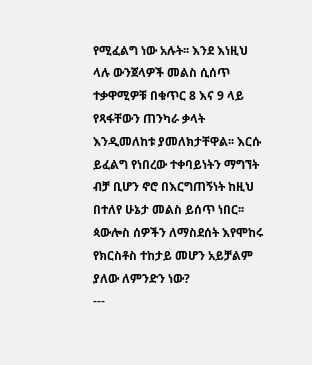የሚፈልግ ነው አሉት፡፡ እንደ እነዚህ ላሉ ውንጀላዎች መልስ ሲሰጥ ተቃዋሚዎቹ በቁጥር 8 እና 9 ላይ የጻፋቸውን ጠንካራ ቃላት እንዲመለከቱ ያመለክታቸዋል፡፡ እርሱ ይፈልግ የነበረው ተቀባይነትን ማግኘት ብቻ ቢሆን ኖሮ በእርግጠኝነት ከዚህ በተለየ ሁኔታ መልስ ይሰጥ ነበር፡፡
ጳውሎስ ሰዎችን ለማስደሰት እየሞከሩ የክርስቶስ ተከታይ መሆን አይቻልም ያለው ለምንድን ነው?
---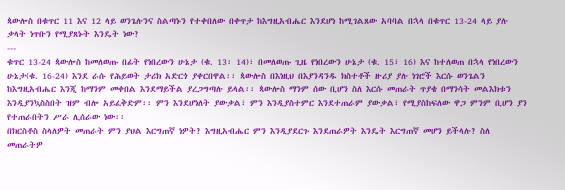ጳውሎስ በቁጥር 11 እና 12 ላይ ወንጌሉንና ስልጣኑን የተቀበለው በቀጥታ ከእግዚአብሔር እንደሆነ ከሚገልጸው አባባል በኋላ በቁጥር 13-24 ላይ ያሉ ቃላት ነጥቡን የሚያጸኑት እንዴት ነው?
---
ቁጥር 13-24 ጳውሎስ ከመለወጡ በፊት የነበረውን ሁኔታ (ቁ. 13፡ 14)፣ በመለወጡ ጊዜ የነበረውን ሁኔታ (ቁ. 15፣ 16) እና ከተለወጠ በኋላ የነበረውን ሁኔታ(ቁ. 16-24) እንደ ራሱ የሕይወት ታሪክ አድርጎ ያቀርበዋል፡፡ ጳውሎስ በእነዚህ በእያንዳንዱ ክስተቶች ዙሪያ ያሉ ነገሮች እርሱ ወንጌልን ከእግዚአብሔር እንጂ ከማንም መቀበል እንደማይችል ያረጋግጣሉ ይላል፡፡ ጳውሎስ ማንም ሰው ቢሆን ስለ እርሱ መጠራት ጥያቄ በማንሳት መልእክቱን እንዲያንኳስስበት ዝም ብሎ አይፈቅድም፡፡ ምን እንደሆነለት ያውቃል፣ ምን እንዲያስተምር እንደተጠራም ያውቃል፣ የሚያስከፍለው ዋጋ ምንም ቢሆን ያን የተጠራበትን ሥራ ሊሰራው ነው፡፡
በክርስቶስ ስላለዎት መጠራት ምን ያህል እርግጠኛ ነዎት? እግዚአብሔር ምን እንዲያደርጉ እንደጠራዎት እንዴት እርግጠኛ መሆን ይችላሉ? ስለ መጠራትዎ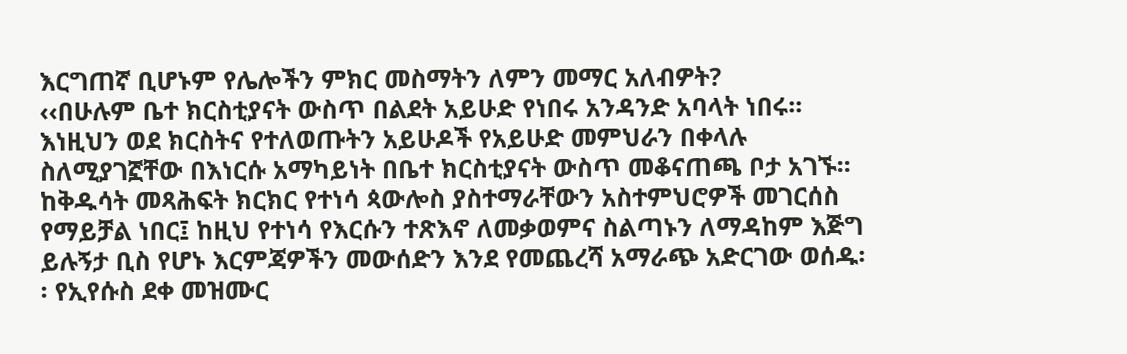እርግጠኛ ቢሆኑም የሌሎችን ምክር መስማትን ለምን መማር አለብዎት?
‹‹በሁሉም ቤተ ክርስቲያናት ውስጥ በልደት አይሁድ የነበሩ አንዳንድ አባላት ነበሩ፡፡ እነዚህን ወደ ክርስትና የተለወጡትን አይሁዶች የአይሁድ መምህራን በቀላሉ ስለሚያገኟቸው በእነርሱ አማካይነት በቤተ ክርስቲያናት ውስጥ መቆናጠጫ ቦታ አገኙ፡፡ ከቅዱሳት መጻሕፍት ክርክር የተነሳ ጳውሎስ ያስተማራቸውን አስተምህሮዎች መገርሰስ የማይቻል ነበር፤ ከዚህ የተነሳ የእርሱን ተጽእኖ ለመቃወምና ስልጣኑን ለማዳከም እጅግ ይሉኝታ ቢስ የሆኑ እርምጃዎችን መውሰድን እንደ የመጨረሻ አማራጭ አድርገው ወሰዱ፡፡ የኢየሱስ ደቀ መዝሙር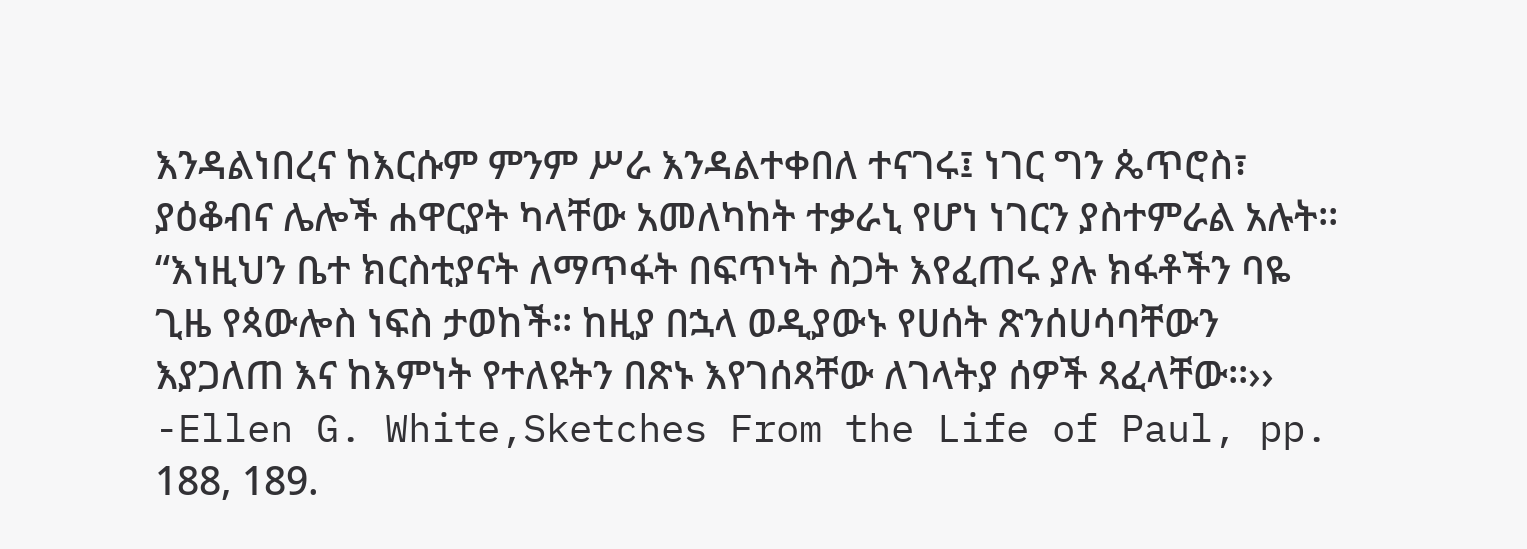እንዳልነበረና ከእርሱም ምንም ሥራ እንዳልተቀበለ ተናገሩ፤ ነገር ግን ጴጥሮስ፣ ያዕቆብና ሌሎች ሐዋርያት ካላቸው አመለካከት ተቃራኒ የሆነ ነገርን ያስተምራል አሉት፡፡
“እነዚህን ቤተ ክርስቲያናት ለማጥፋት በፍጥነት ስጋት እየፈጠሩ ያሉ ክፋቶችን ባዬ ጊዜ የጳውሎስ ነፍስ ታወከች፡፡ ከዚያ በኋላ ወዲያውኑ የሀሰት ጽንሰሀሳባቸውን እያጋለጠ እና ከእምነት የተለዩትን በጽኑ እየገሰጻቸው ለገላትያ ሰዎች ጻፈላቸው፡፡›› -Ellen G. White,Sketches From the Life of Paul, pp. 188, 189.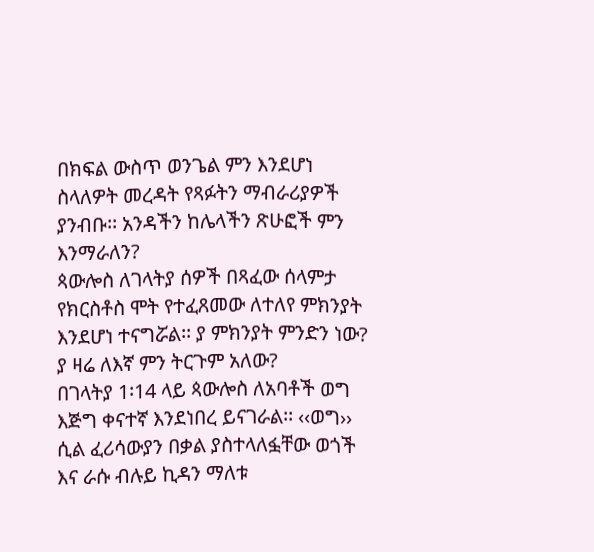በክፍል ውስጥ ወንጌል ምን እንደሆነ ስላለዎት መረዳት የጻፉትን ማብራሪያዎች ያንብቡ፡፡ አንዳችን ከሌላችን ጽሁፎች ምን እንማራለን?
ጳውሎስ ለገላትያ ሰዎች በጻፈው ሰላምታ የክርስቶስ ሞት የተፈጸመው ለተለየ ምክንያት እንደሆነ ተናግሯል፡፡ ያ ምክንያት ምንድን ነው? ያ ዛሬ ለእኛ ምን ትርጉም አለው?
በገላትያ 1፡14 ላይ ጳውሎስ ለአባቶች ወግ እጅግ ቀናተኛ እንደነበረ ይናገራል፡፡ ‹‹ወግ›› ሲል ፈሪሳውያን በቃል ያስተላለፏቸው ወጎች እና ራሱ ብሉይ ኪዳን ማለቱ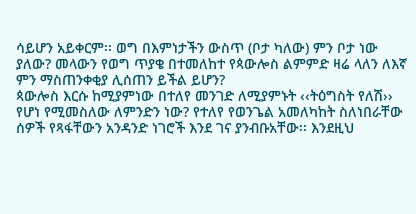ሳይሆን አይቀርም፡፡ ወግ በእምነታችን ውስጥ (ቦታ ካለው) ምን ቦታ ነው ያለው? መላውን የወግ ጥያቄ በተመለከተ የጳውሎስ ልምምድ ዛሬ ላለን ለእኛ ምን ማስጠንቀቂያ ሊሰጠን ይችል ይሆን?
ጳውሎስ እርሱ ከሚያምነው በተለየ መንገድ ለሚያምኑት ‹‹ትዕግስት የለሽ›› የሆነ የሚመስለው ለምንድን ነው? የተለየ የወንጌል አመለካከት ስለነበራቸው ሰዎች የጻፋቸውን አንዳንድ ነገሮች እንደ ገና ያንብቡአቸው፡፡ እንደዚህ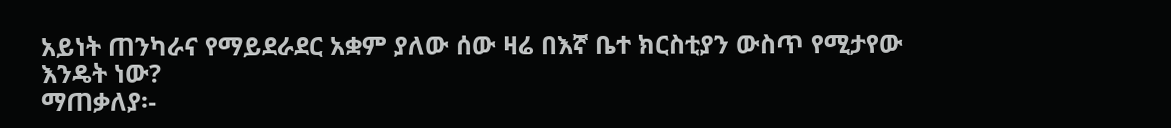አይነት ጠንካራና የማይደራደር አቋም ያለው ሰው ዛሬ በእኛ ቤተ ክርስቲያን ውስጥ የሚታየው እንዴት ነው?
ማጠቃለያ፡-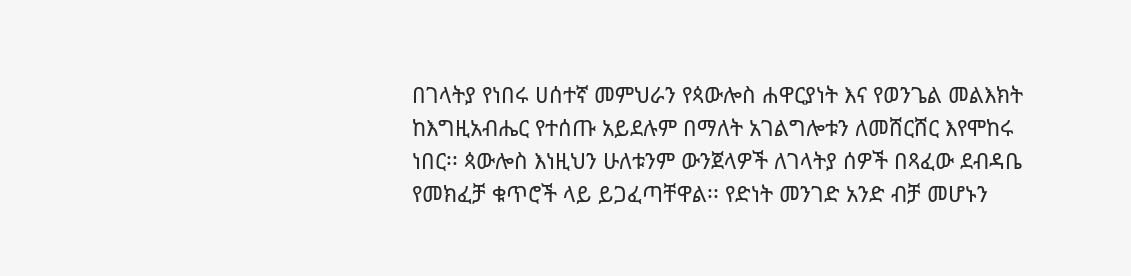በገላትያ የነበሩ ሀሰተኛ መምህራን የጳውሎስ ሐዋርያነት እና የወንጌል መልእክት ከእግዚአብሔር የተሰጡ አይደሉም በማለት አገልግሎቱን ለመሸርሸር እየሞከሩ ነበር፡፡ ጳውሎስ እነዚህን ሁለቱንም ውንጀላዎች ለገላትያ ሰዎች በጻፈው ደብዳቤ የመክፈቻ ቁጥሮች ላይ ይጋፈጣቸዋል፡፡ የድነት መንገድ አንድ ብቻ መሆኑን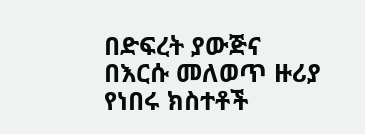በድፍረት ያውጅና በእርሱ መለወጥ ዙሪያ የነበሩ ክስተቶች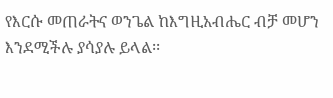የእርሱ መጠራትና ወንጌል ከእግዚአብሔር ብቻ መሆን እንደሚችሉ ያሳያሉ ይላል፡፡